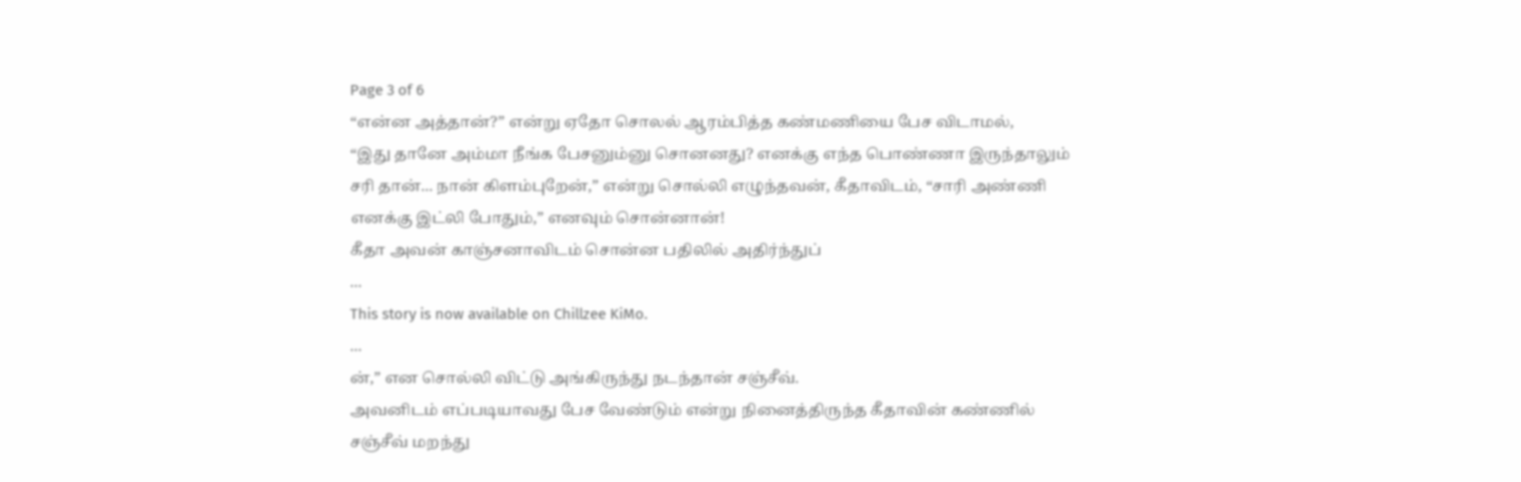Page 3 of 6
“என்ன அத்தான்?” என்று ஏதோ சொலல் ஆரம்பித்த கண்மணியை பேச விடாமல்,
“இது தானே அம்மா நீங்க பேசனும்னு சொனனது? எனக்கு எந்த பொண்ணா இருந்தாலும் சரி தான்... நான் கிளம்புறேன்,” என்று சொல்லி எழுந்தவன், கீதாவிடம், “சாரி அண்ணி எனக்கு இட்லி போதும்,” எனவும் சொன்னான்!
கீதா அவன் காஞ்சனாவிடம் சொன்ன பதிலில் அதிர்ந்துப்
...
This story is now available on Chillzee KiMo.
...
ன்,” என சொல்லி விட்டு அங்கிருந்து நடந்தான் சஞ்சீவ்.
அவனிடம் எப்படியாவது பேச வேண்டும் என்று நினைத்திருந்த கீதாவின் கண்ணில் சஞ்சீவ் மறந்து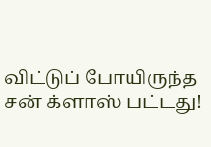விட்டுப் போயிருந்த சன் க்ளாஸ் பட்டது!